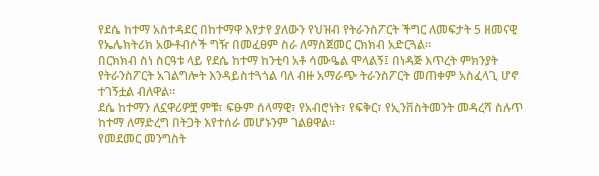የደሴ ከተማ አስተዳደር በከተማዋ እየታየ ያለውን የህዝብ የትራንስፖርት ችግር ለመፍታት 5 ዘመናዊ የኤሌክትሪክ አውቶብሶች ግዥ በመፈፀም ስራ ለማስጀመር ርክክብ አድርጓል።
በርክክብ ስነ ስርዓቱ ላይ የደሴ ከተማ ከንቲባ አቶ ሳሙዔል ሞላልኝ፤ በነዳጅ እጥረት ምክንያት የትራንስፖርት አገልግሎት እንዳይስተጓጎል ባለ ብዙ አማራጭ ትራንስፖርት መጠቀም አስፈላጊ ሆኖ ተገኝቷል ብለዋል።
ደሴ ከተማን ለኗዋሪዎቿ ምቹ፣ ፍፁም ሰላማዊ፣ የአብሮነት፣ የፍቅር፣ የኢንቨስትመንት መዳረሻ ስሉጥ ከተማ ለማድረግ በትጋት እየተሰራ መሆኑንም ገልፀዋል።
የመደመር መንግስት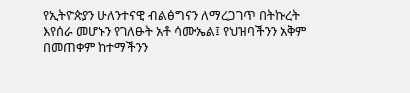የኢትዮጵያን ሁለንተናዊ ብልፅግናን ለማረጋገጥ በትኩረት እየሰራ መሆኑን የገለፁት አቶ ሳሙኤል፤ የህዝባችንን አቅም በመጠቀም ከተማችንን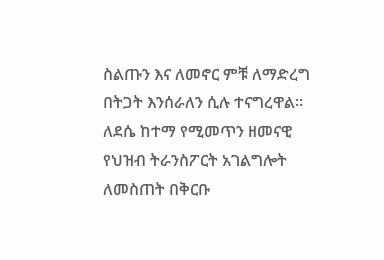ስልጡን እና ለመኖር ምቹ ለማድረግ በትጋት እንሰራለን ሲሉ ተናግረዋል፡፡
ለደሴ ከተማ የሚመጥን ዘመናዊ የህዝብ ትራንስፖርት አገልግሎት ለመስጠት በቅርቡ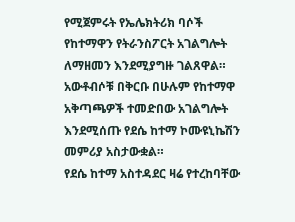የሚጀምሩት የኤሌክትሪክ ባሶች የከተማዋን የትራንስፖርት አገልግሎት ለማዘመን እንደሚያግዙ ገልጸዋል።
አውቶብሶቹ በቅርቡ በሁሉም የከተማዋ አቅጣጫዎች ተመድበው አገልግሎት እንደሚሰጡ የደሴ ከተማ ኮሙዩኒኬሽን መምሪያ አስታውቋል።
የደሴ ከተማ አስተዳደር ዛሬ የተረከባቸው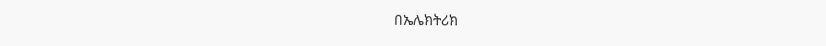በኤሌክትሪክ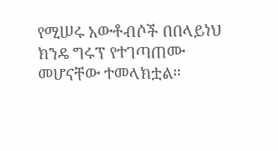የሚሠሩ አውቶብሶች በበላይነህ ክንዴ ግሩፕ የተገጣጠሙ መሆናቸው ተመላክቷል።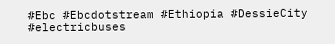#Ebc #Ebcdotstream #Ethiopia #DessieCity #electricbuses